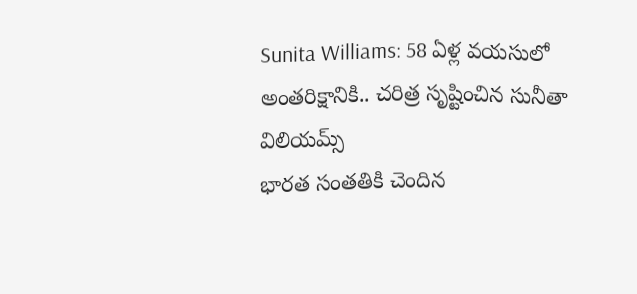Sunita Williams: 58 ఏళ్ల వయసులో అంతరిక్షానికి.. చరిత్ర సృష్టించిన సునీతా విలియమ్స్
భారత సంతతికి చెందిన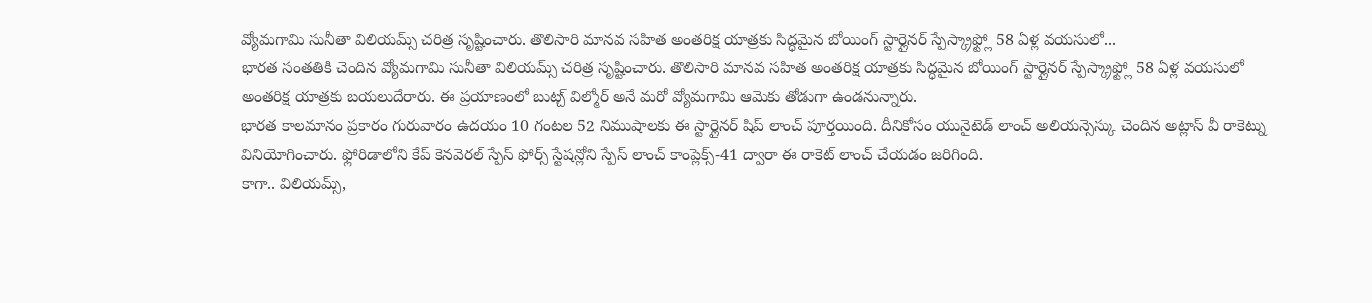వ్యోమగామి సునీతా విలియమ్స్ చరిత్ర సృష్టించారు. తొలిసారి మానవ సహిత అంతరిక్ష యాత్రకు సిద్ధమైన బోయింగ్ స్టార్లైనర్ స్పేస్క్రాఫ్ట్లో 58 ఏళ్ల వయసులో...
భారత సంతతికి చెందిన వ్యోమగామి సునీతా విలియమ్స్ చరిత్ర సృష్టించారు. తొలిసారి మానవ సహిత అంతరిక్ష యాత్రకు సిద్ధమైన బోయింగ్ స్టార్లైనర్ స్పేస్క్రాఫ్ట్లో 58 ఏళ్ల వయసులో అంతరిక్ష యాత్రకు బయలుదేరారు. ఈ ప్రయాణంలో బుట్చ్ విల్మోర్ అనే మరో వ్యోమగామి ఆమెకు తోడుగా ఉండనున్నారు.
భారత కాలమానం ప్రకారం గురువారం ఉదయం 10 గంటల 52 నిముషాలకు ఈ స్టార్లైనర్ షిప్ లాంచ్ పూర్తయింది. దీనికోసం యునైటెడ్ లాంచ్ అలియన్సెస్కు చెందిన అట్లాస్ వీ రాకెట్ను వినియోగించారు. ఫ్లోరిడాలోని కేప్ కెనవెరల్ స్పేస్ ఫోర్స్ స్టేషన్లోని స్పేస్ లాంచ్ కాంప్లెక్స్-41 ద్వారా ఈ రాకెట్ లాంచ్ చేయడం జరిగింది.
కాగా.. విలియమ్స్,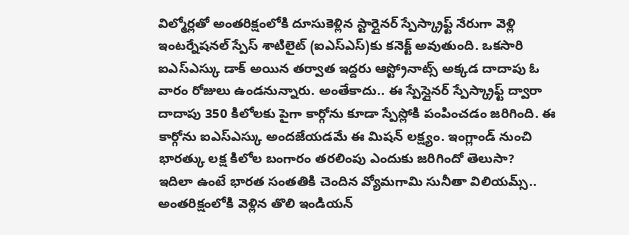విల్మోర్లతో అంతరిక్షంలోకి దూసుకెళ్లిన స్టార్లైనర్ స్పేస్క్రాఫ్ట్ నేరుగా వెళ్లి ఇంటర్నేషనల్ స్పేస్ శాటిలైట్ (ఐఎస్ఎస్)కు కనెక్ట్ అవుతుంది. ఒకసారి ఐఎస్ఎస్కు డాక్ అయిన తర్వాత ఇద్దరు ఆస్ట్రోనాట్స్ అక్కడ దాదాపు ఓ వారం రోజులు ఉండనున్నారు. అంతేకాదు.. ఈ స్పేస్లైనర్ స్పేస్క్రాఫ్ట్ ద్వారా దాదాపు 350 కిలోలకు పైగా కార్గోను కూడా స్పేస్లోకి పంపించడం జరిగింది. ఈ కార్గోను ఐఎస్ఎస్కు అందజేయడమే ఈ మిషన్ లక్ష్యం. ఇంగ్లాండ్ నుంచి భారత్కు లక్ష కిలోల బంగారం తరలింపు ఎందుకు జరిగిందో తెలుసా?
ఇదిలా ఉంటే భారత సంతతికి చెందిన వ్యోమగామి సునీతా విలియమ్స్.. అంతరిక్షంలోకి వెళ్లిన తొలి ఇండియన్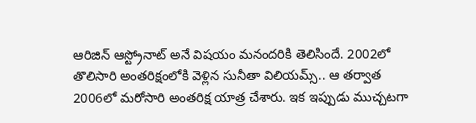ఆరిజిన్ ఆస్ట్రోనాట్ అనే విషయం మనందరికి తెలిసిందే. 2002లో తొలిసారి అంతరిక్షంలోకి వెళ్లిన సునీతా విలియమ్స్.. ఆ తర్వాత 2006లో మరోసారి అంతరిక్ష యాత్ర చేశారు. ఇక ఇప్పుడు ముచ్చటగా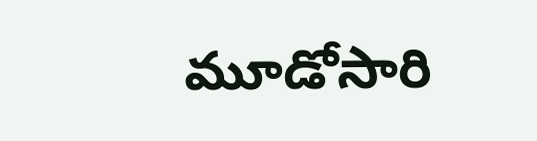మూడోసారి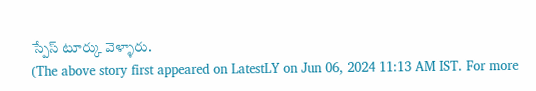స్పేస్ టూర్కు వెళ్ళారు.
(The above story first appeared on LatestLY on Jun 06, 2024 11:13 AM IST. For more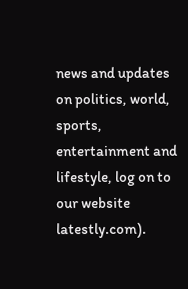news and updates on politics, world, sports, entertainment and lifestyle, log on to our website latestly.com).